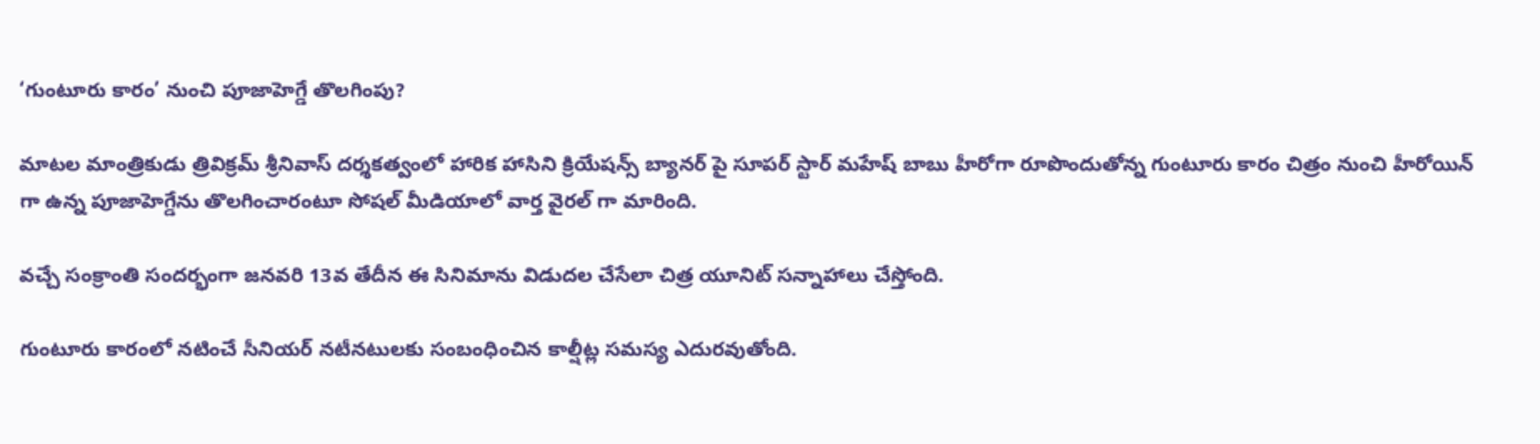‘గుంటూరు కారం’ నుంచి పూజాహెగ్డే తొలగింపు?

మాటల మాంత్రికుడు త్రివిక్రమ్ శ్రీనివాస్ దర్శకత్వంలో హారిక హాసిని క్రియేషన్స్ బ్యానర్ పై సూపర్ స్టార్ మహేష్ బాబు హీరోగా రూపొందుతోన్న గుంటూరు కారం చిత్రం నుంచి హీరోయిన్ గా ఉన్న పూజాహెగ్డేను తొలగించారంటూ సోషల్ మీడియాలో వార్త వైరల్ గా మారింది.

వచ్చే సంక్రాంతి సందర్భంగా జనవరి 13వ తేదీన ఈ సినిమాను విడుదల చేసేలా చిత్ర యూనిట్ సన్నాహాలు చేస్తోంది.

గుంటూరు కారంలో నటించే సీనియర్ నటీనటులకు సంబంధించిన కాల్షీట్ల సమస్య ఎదురవుతోంది.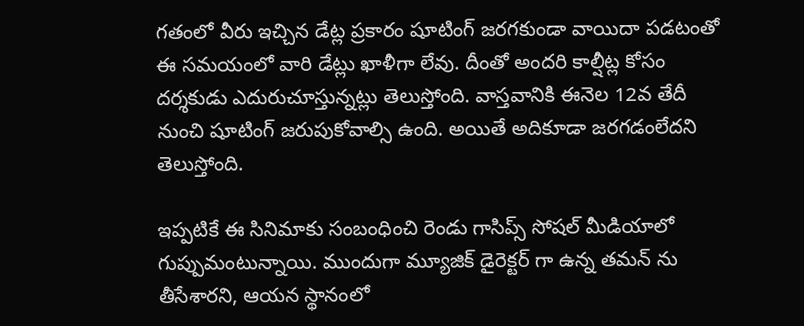గతంలో వీరు ఇచ్చిన డేట్ల ప్రకారం షూటింగ్ జరగకుండా వాయిదా పడటంతో ఈ సమయంలో వారి డేట్లు ఖాళీగా లేవు. దీంతో అందరి కాల్షీట్ల కోసం దర్శకుడు ఎదురుచూస్తున్నట్లు తెలుస్తోంది. వాస్తవానికి ఈనెల 12వ తేదీ నుంచి షూటింగ్ జరుపుకోవాల్సి ఉంది. అయితే అదికూడా జరగడంలేదని తెలుస్తోంది.

ఇప్పటికే ఈ సినిమాకు సంబంధించి రెండు గాసిప్స్ సోషల్ మీడియాలో గుప్పుమంటున్నాయి. ముందుగా మ్యూజిక్ డైరెక్టర్ గా ఉన్న తమన్ ను తీసేశారని, ఆయన స్థానంలో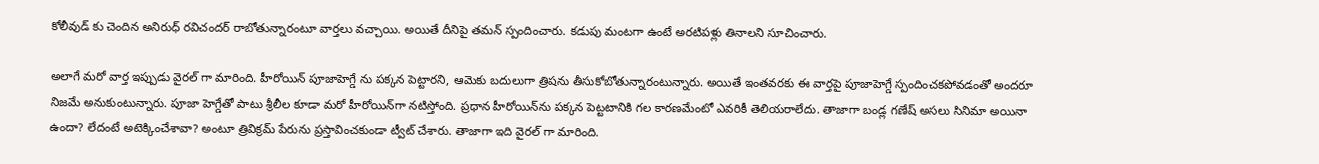కోలీవుడ్ కు చెందిన అనిరుధ్ రవిచందర్ రాబోతున్నారంటూ వార్తలు వచ్చాయి. అయితే దీనిపై తమన్ స్పందించారు. కడుపు మంటగా ఉంటే అరటిపళ్లు తినాలని సూచించారు.

అలాగే మరో వార్త ఇప్పుడు వైరల్ గా మారింది. హీరోయిన్ పూజాహెగ్డే ను పక్కన పెట్టారని, ఆమెకు బదులుగా త్రిషను తీసుకోబోతున్నారంటున్నారు. అయితే ఇంతవరకు ఈ వార్తపై పూజాహెగ్డే స్పందించకపోవడంతో అందరూ నిజమే అనుకుంటున్నారు. పూజా హెగ్డేతో పాటు శ్రీలీల కూడా మరో హీరోయిన్‌గా నటిస్తోంది. ప్రధాన హీరోయిన్‌ను పక్కన పెట్టటానికి గల కారణమేంటో ఎవరికీ తెలియరాలేదు. తాజాగా బండ్ల గణేష్ అసలు సినిమా అయినా ఉందా? లేదంటే అటెక్కించేశావా? అంటూ త్రివిక్రమ్ పేరును ప్రస్తావించకుండా ట్వీట్ చేశారు. తాజాగా ఇది వైరల్ గా మారింది.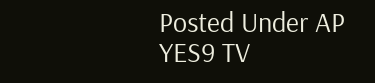Posted Under AP
YES9 TV